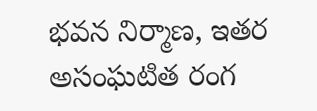భవన నిర్మాణ, ఇతర అసంఘటిత రంగ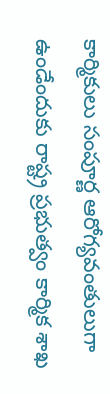కార్మికులు సంపూర్ణ ఆరోగ్యవంతులుగా ఉండేందుకు రాష్ట్ర ప్రభుత్వం కార్మిక శాఖ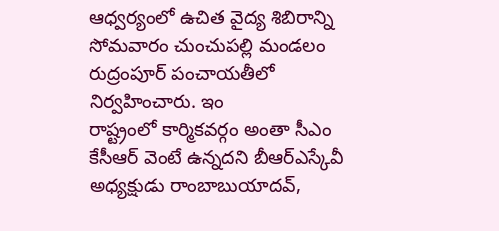ఆధ్వర్యంలో ఉచిత వైద్య శిబిరాన్ని సోమవారం చుంచుపల్లి మండలం రుద్రంపూర్ పంచాయతీలో నిర్వహించారు. ఇం
రాష్ట్రంలో కార్మికవర్గం అంతా సీఎం కేసీఆర్ వెంటే ఉన్నదని బీఆర్ఎస్కేవీ అధ్యక్షుడు రాంబాబుయాదవ్,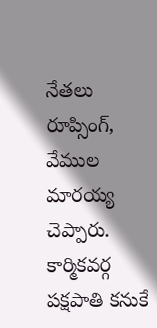నేతలు రూప్సింగ్, వేముల మారయ్య చెప్పారు. కార్మికవర్గ పక్షపాతి కనుకే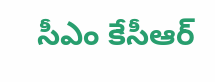సీఎం కేసీఆర్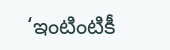‘ఇంటింటికీ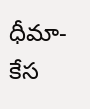ధీమా-కేస